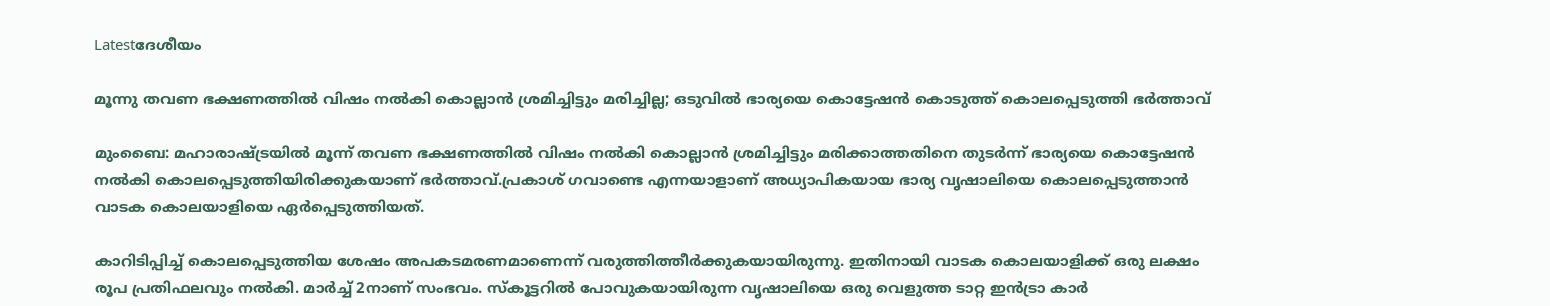Latestദേശീയം

മൂന്നു തവണ ഭക്ഷണത്തില്‍ വിഷം നല്‍കി കൊല്ലാൻ ശ്രമിച്ചിട്ടും മരിച്ചില്ല; ഒടുവില്‍ ഭാര്യയെ കൊട്ടേഷൻ കൊടുത്ത് കൊലപ്പെടുത്തി ഭര്‍ത്താവ്

മുംബൈ: മഹാരാഷ്ട്രയിൽ മൂന്ന് തവണ ഭക്ഷണത്തില്‍ വിഷം നല്‍കി കൊല്ലാൻ ശ്രമിച്ചിട്ടും മരിക്കാത്തതിനെ തുടര്‍ന്ന് ഭാര്യയെ കൊട്ടേഷൻ നല്‍കി കൊലപ്പെടുത്തിയിരിക്കുകയാണ് ഭര്‍ത്താവ്.പ്രകാശ് ഗവാണ്ടെ എന്നയാളാണ് അധ്യാപികയായ ഭാര്യ വൃഷാലിയെ കൊലപ്പെടുത്താൻ വാടക കൊലയാളിയെ ഏര്‍പ്പെടുത്തിയത്.

കാറിടിപ്പിച്ച്‌ കൊലപ്പെടുത്തിയ ശേഷം അപകടമരണമാണെന്ന് വരുത്തിത്തീര്‍ക്കുകയായിരുന്നു. ഇതിനായി വാടക കൊലയാളിക്ക് ഒരു ലക്ഷം രൂപ പ്രതിഫലവും നല്‍കി. മാര്‍ച്ച്‌ 2നാണ് സംഭവം. സ്കൂട്ടറില്‍ പോവുകയായിരുന്ന വൃഷാലിയെ ഒരു വെളുത്ത ടാറ്റ ഇൻട്രാ കാർ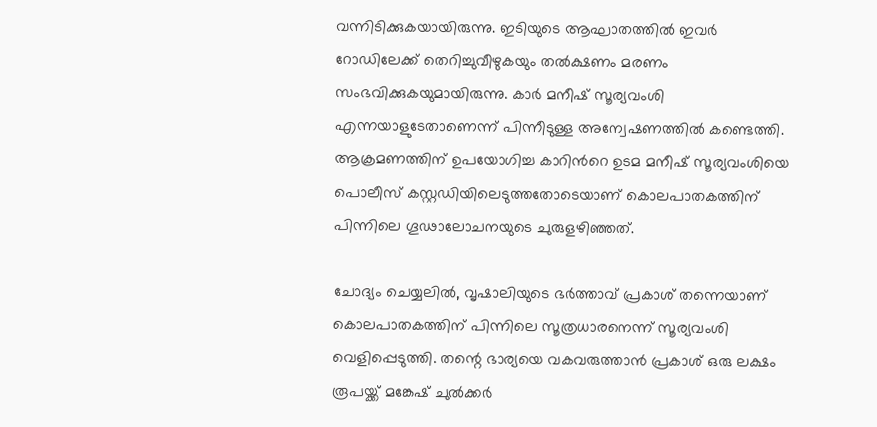വന്നിടിക്കുകയായിരുന്നു. ഇടിയുടെ ആഘാതത്തില്‍ ഇവര്‍ റോഡിലേക്ക് തെറിച്ചുവീഴുകയും തല്‍ക്ഷണം മരണം സംഭവിക്കുകയുമായിരുന്നു. കാർ മനീഷ് സൂര്യവംശി എന്നയാളുടേതാണെന്ന് പിന്നീടുള്ള അന്വേഷണത്തില്‍ കണ്ടെത്തി. ആക്രമണത്തിന് ഉപയോഗിച്ച കാറിന്‍റെ ഉടമ മനീഷ് സൂര്യവംശിയെ പൊലീസ് കസ്റ്റഡിയിലെടുത്തതോടെയാണ് കൊലപാതകത്തിന് പിന്നിലെ ഗൂഢാലോചനയുടെ ചുരുളഴിഞ്ഞത്.

ചോദ്യം ചെയ്യലില്‍, വൃഷാലിയുടെ ഭർത്താവ് പ്രകാശ് തന്നെയാണ് കൊലപാതകത്തിന് പിന്നിലെ സൂത്രധാരനെന്ന് സൂര്യവംശി വെളിപ്പെടുത്തി. തന്റെ ഭാര്യയെ വകവരുത്താൻ പ്രകാശ് ഒരു ലക്ഷം രൂപയ്ക്ക് മങ്കേഷ് ചുല്‍ക്കർ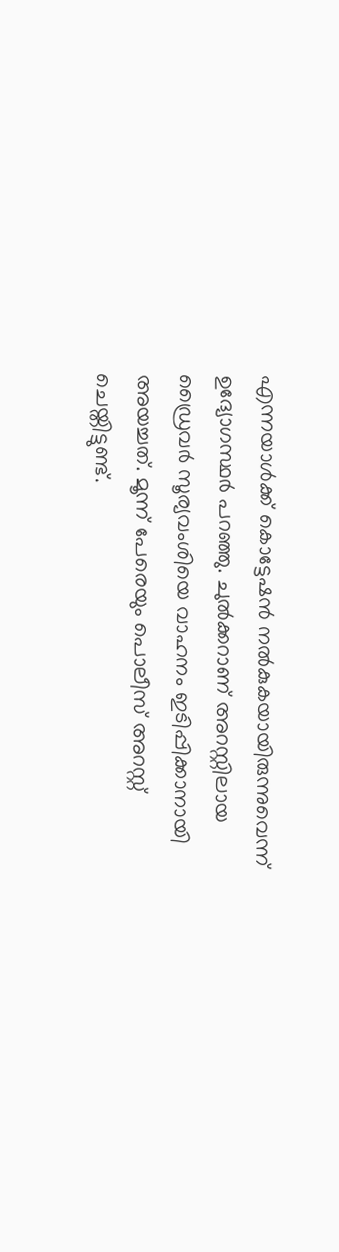എന്നയാള്‍ക്ക് കൊട്ടേഷൻ നല്‍കുകയായിരുന്നുവെന്ന് ഉദ്യോഗസ്ഥർ പറഞ്ഞു. ചുല്‍ക്കറാണ് അറസ്റ്റിലായ ഡ്രൈവർ സൂര്യവംശിയെ വാഹനം ഇടിപ്പിക്കാനായി അയച്ചത്. മൂന്ന് പേരെയും പൊലീസ് അറസ്റ്റ് ചെയ്തിട്ടുണ്ട്.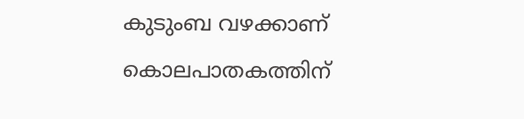കുടുംബ വഴക്കാണ് കൊലപാതകത്തിന്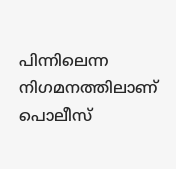പിന്നിലെന്ന നിഗമനത്തിലാണ് പൊലീസ്